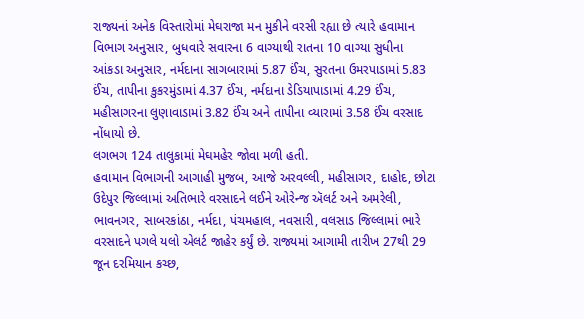રાજ્યનાં અનેક વિસ્તારોમાં મેઘરાજા મન મુકીને વરસી રહ્યા છે ત્યારે હવામાન વિભાગ અનુસાર, બુધવારે સવારના 6 વાગ્યાથી રાતના 10 વાગ્યા સુધીના આંકડા અનુસાર, નર્મદાના સાગબારામાં 5.87 ઈંચ, સુરતના ઉમરપાડામાં 5.83 ઈંચ, તાપીના કુકરમુંડામાં 4.37 ઈંચ, નર્મદાના ડેડિયાપાડામાં 4.29 ઈંચ, મહીસાગરના લુણાવાડામાં 3.82 ઈંચ અને તાપીના વ્યારામાં 3.58 ઈંચ વરસાદ નોંધાયો છે.
લગભગ 124 તાલુકામાં મેઘમહેર જોવા મળી હતી.
હવામાન વિભાગની આગાહી મુજબ, આજે અરવલ્લી, મહીસાગર, દાહોદ, છોટા ઉદેપુર જિલ્લામાં અતિભારે વરસાદને લઈને ઓરેન્જ ઍલર્ટ અને અમરેલી, ભાવનગર, સાબરકાંઠા, નર્મદા, પંચમહાલ, નવસારી, વલસાડ જિલ્લામાં ભારે વરસાદને પગલે યલો એલર્ટ જાહેર કર્યું છે. રાજ્યમાં આગામી તારીખ 27થી 29 જૂન દરમિયાન કચ્છ,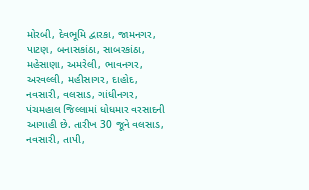મોરબી, દેવભૂમિ દ્વારકા, જામનગર, પાટણ, બનાસકાંઠા, સાબરકાંઠા, મહેસાણા, અમરેલી, ભાવનગર, અરવલ્લી, મહીસાગર, દાહોદ, નવસારી, વલસાડ, ગાંધીનગર, પંચમહાલ જિલ્લામાં ધોધમાર વરસાદની આગાહી છે. તારીખ 30 જૂને વલસાડ, નવસારી, તાપી,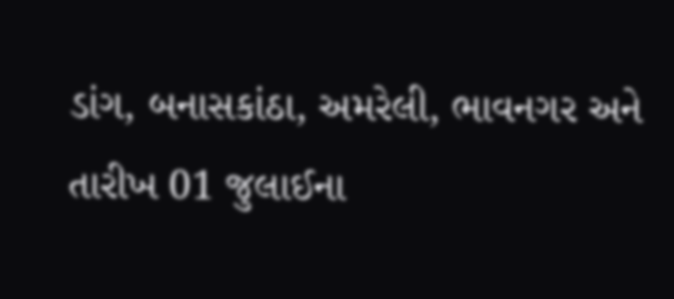ડાંગ, બનાસકાંઠા, અમરેલી, ભાવનગર અને તારીખ 01 જુલાઈના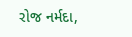રોજ નર્મદા,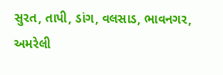સુરત, તાપી, ડાંગ, વલસાડ, ભાવનગર, અમરેલી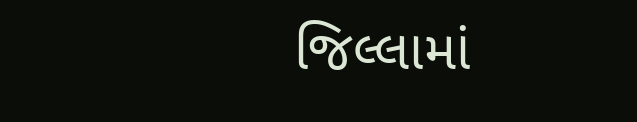જિલ્લામાં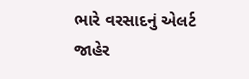ભારે વરસાદનું એલર્ટ જાહેર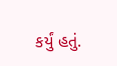કર્યું હતું.